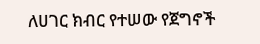ለሀገር ክብር የተሠው የጀግኖች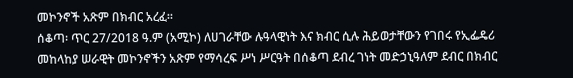መኮንኖች አጽም በክብር አረፈ።
ሰቆጣ፡ ጥር 27/2018 ዓ.ም (አሚኮ) ለሀገራቸው ሉዓላዊነት እና ክብር ሲሉ ሕይወታቸውን የገበሩ የኢፌዴሪ መከላከያ ሠራዊት መኮንኖችን አጽም የማሳረፍ ሥነ ሥርዓት በሰቆጣ ደብረ ገነት መድኃኒዓለም ደብር በክብር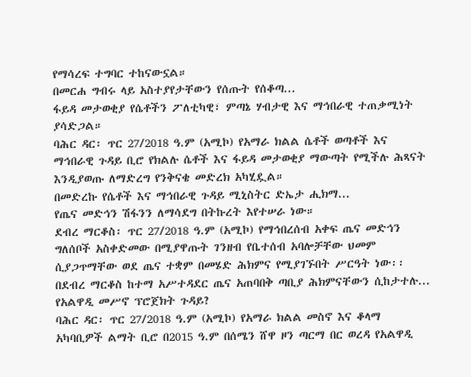የማሳረፍ ተግባር ተከናውኗል።
በመርሐ ግብሩ ላይ አስተያየታቸውን የሰጡት የሰቆጣ...
ፋይዳ መታወቂያ የሴቶችን ፖለቲካዊ፣ ምጣኔ ሃብታዊ እና ማኅበራዊ ተጠቃሚነት ያሳድጋል።
ባሕር ዳር፡ ጥር 27/2018 ዓ.ም (አሚኮ) የአማራ ክልል ሴቶች ወጣቶች እና ማኅበራዊ ጉዳይ ቢሮ የክልሉ ሴቶች እና ፋይዳ መታወቂያ ማውጣት የሚችሉ ሕጻናት እንዲያወጡ ለማድረግ የንቅናቄ መድረክ አካሂዷል።
በመድረኩ የሴቶች እና ማኅበራዊ ጉዳይ ሚኒስትር ድኤታ ሒክማ...
የጤና መድኅን ሽፋንን ለማሳደግ በትኩረት እየተሠራ ነው።
ደብረ ማርቆስ፡ ጥር 27/2018 ዓ.ም (አሚኮ) የማኅበረሰብ አቀፍ ጤና መድኅን ግለሰቦች አስቀድመው በሚያዋጡት ገንዘብ የቤተሰብ አባሎቻቸው ህመም ሲያጋጥማቸው ወደ ጤና ተቋም በመሄድ ሕክምና የሚያገኙበት ሥርዓት ነው፡፡
በደብረ ማርቆስ ከተማ አሥተዳደር ጤና አጠባበቅ ጣቢያ ሕክምናቸውን ሲከታተሉ...
የአልዋዲ መሥኖ ፕሮጀክት ጉዳይ?
ባሕር ዳር፡ ጥር 27/2018 ዓ.ም (አሚኮ) የአማራ ክልል መስኖ እና ቆላማ አካባቢዎች ልማት ቢሮ በ2015 ዓ.ም በሰሜን ሸዋ ዞን ጣርማ በር ወረዳ የአልዋዲ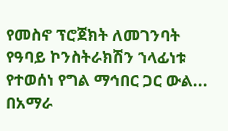የመስኖ ፕሮጀክት ለመገንባት የዓባይ ኮንስትራክሽን ኀላፊነቱ የተወሰነ የግል ማኅበር ጋር ውል...
በአማራ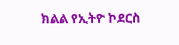ክልል የኢትዮ ኮደርስ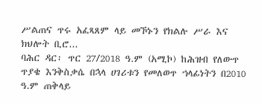ሥልጠና ጥሩ አፈጻጸም ላይ መኾኑን የክልሉ ሥራ እና ክህሎት ቢሮ...
ባሕር ዳር፡ ጥር 27/2018 ዓ.ም (አሚኮ) ከሕዝብ የለውጥ ጥያቄ እንቅስቃሴ በኋላ ሀገሪቱን የመለወጥ ኀላፊነትን በ2010 ዓ.ም ጠቅላይ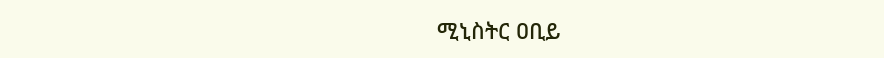ሚኒስትር ዐቢይ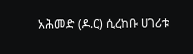አሕመድ (ዶ.ር) ሲረከቡ ሀገሪቱ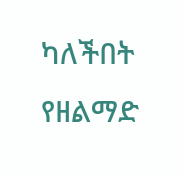ካለችበት የዘልማድ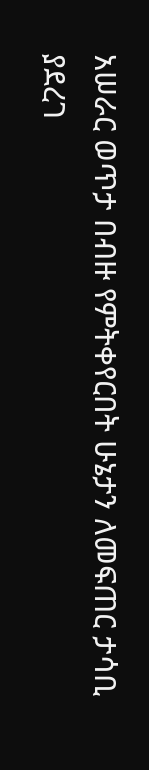አሠራር ወጥታ በብዙ የምትቀየርበት ሁኔታን ለመፍጠር ታሳቢ ያደረገ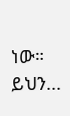ነው።
ይህን...